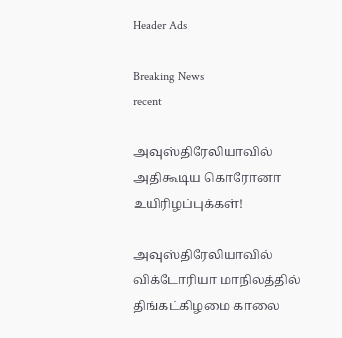Header Ads

Breaking News
recent

அவுஸ்திரேலியாவில் அதிகூடிய கொரோனா உயிரிழப்புக்கள்!

அவுஸ்திரேலியாவில் விக்டோரியா மாநிலத்தில் திங்கட்கிழமை காலை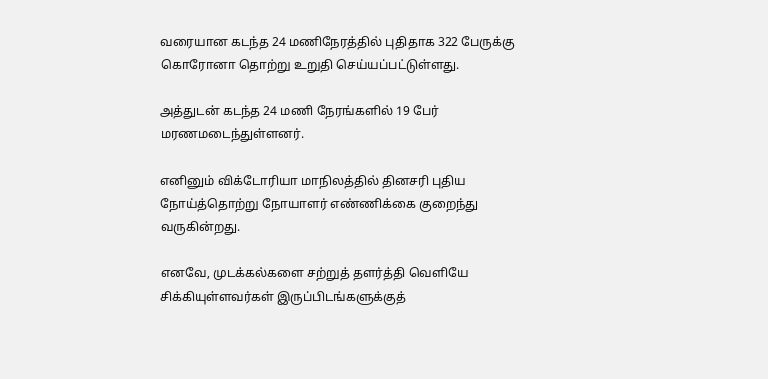வரையான கடந்த 24 மணிநேரத்தில் புதிதாக 322 பேருக்கு கொரோனா தொற்று உறுதி செய்யப்பட்டுள்ளது.

அத்துடன் கடந்த 24 மணி நேரங்களில் 19 பேர் மரணமடைந்துள்ளனர்.

எனினும் விக்டோரியா மாநிலத்தில் தினசரி புதிய நோய்த்தொற்று நோயாளர் எண்ணிக்கை குறைந்து வருகின்றது.

எனவே, முடக்கல்களை சற்றுத் தளர்த்தி வெளியே சிக்கியுள்ளவர்கள் இருப்பிடங்களுக்குத்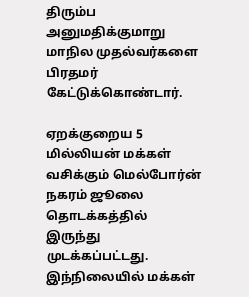திரும்ப அனுமதிக்குமாறு மாநில முதல்வர்களை பிரதமர் கேட்டுக்கொண்டார்.

ஏறக்குறைய 5 மில்லியன் மக்கள் வசிக்கும் மெல்போர்ன் நகரம் ஜூலை தொடக்கத்தில் இருந்து முடக்கப்பட்டது.
இந்நிலையில் மக்கள்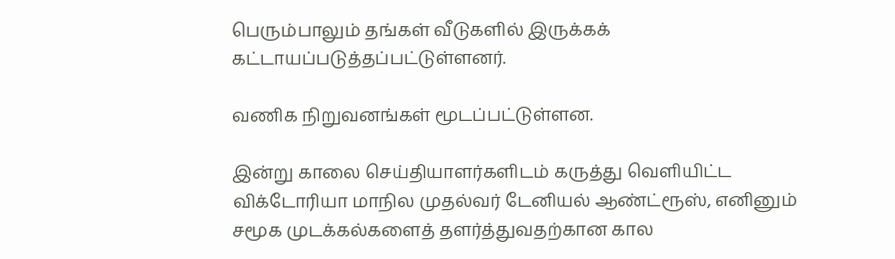பெரும்பாலும் தங்கள் வீடுகளில் இருக்கக் கட்டாயப்படுத்தப்பட்டுள்ளனர்.

வணிக நிறுவனங்கள் மூடப்பட்டுள்ளன.

இன்று காலை செய்தியாளர்களிடம் கருத்து வெளியிட்ட விக்டோரியா மாநில முதல்வர் டேனியல் ஆண்ட்ரூஸ், எனினும் சமூக முடக்கல்களைத் தளர்த்துவதற்கான கால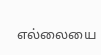எல்லையை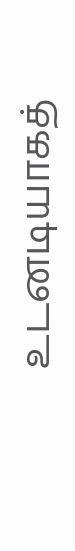உடனடியாகத்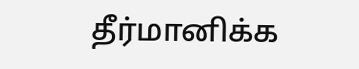தீர்மானிக்க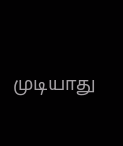முடியாது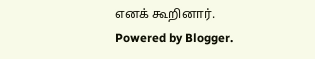எனக் கூறினார்.
Powered by Blogger.